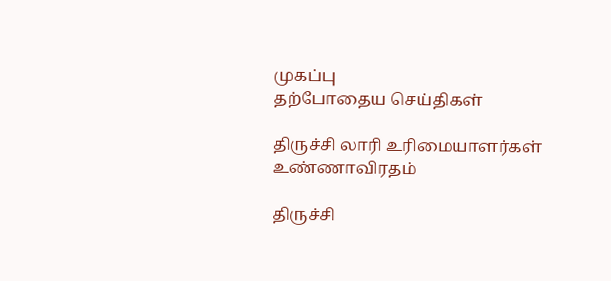முகப்பு
தற்போதைய செய்திகள்

திருச்சி லாரி உரிமையாளர்கள் உண்ணாவிரதம்

திருச்சி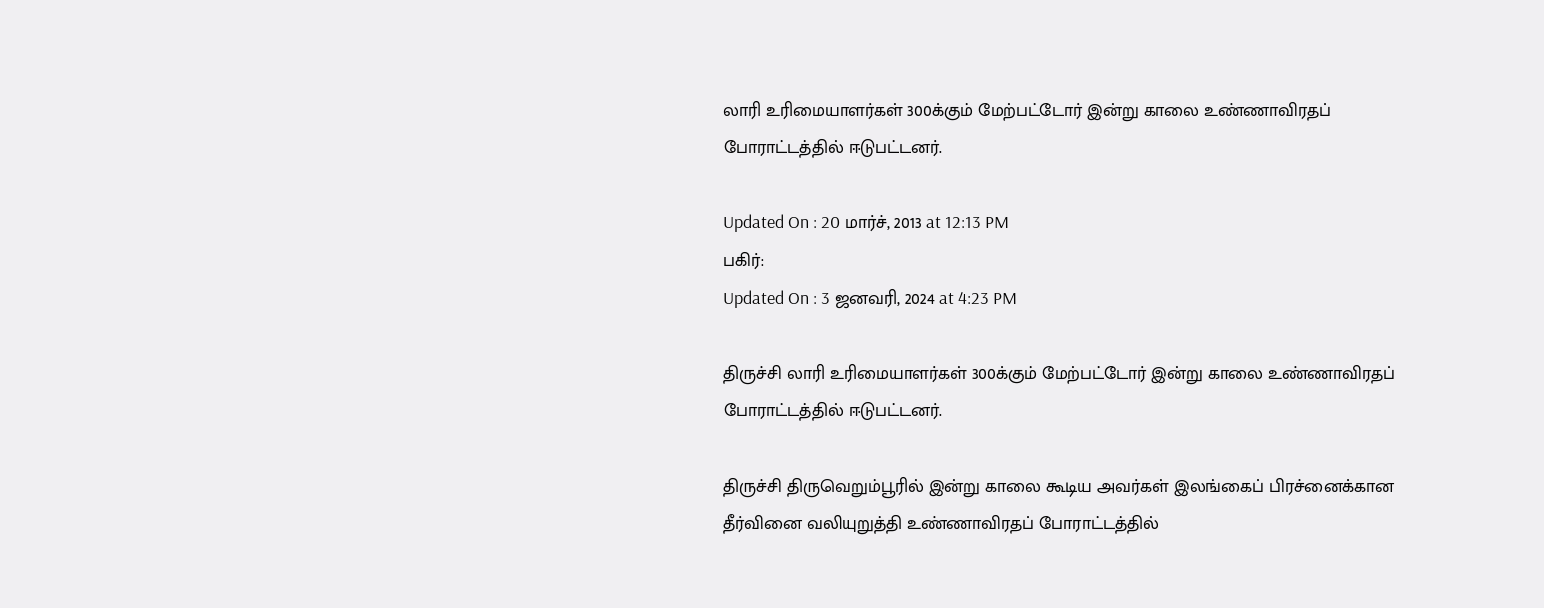லாரி உரிமையாளர்கள் 300க்கும் மேற்பட்டோர் இன்று காலை உண்ணாவிரதப் போராட்டத்தில் ஈடுபட்டனர்.

Updated On : 20 மார்ச், 2013 at 12:13 PM
பகிர்:
Updated On : 3 ஜனவரி, 2024 at 4:23 PM

திருச்சி லாரி உரிமையாளர்கள் 300க்கும் மேற்பட்டோர் இன்று காலை உண்ணாவிரதப் போராட்டத்தில் ஈடுபட்டனர்.

திருச்சி திருவெறும்பூரில் இன்று காலை கூடிய அவர்கள் இலங்கைப் பிரச்னைக்கான தீர்வினை வலியுறுத்தி உண்ணாவிரதப் போராட்டத்தில்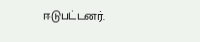ஈடுபட்டனர்.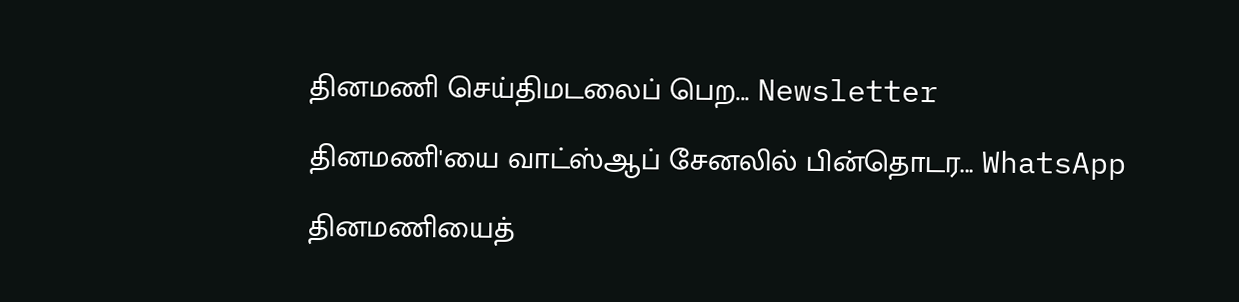தினமணி செய்திமடலைப் பெற... Newsletter

தினமணி'யை வாட்ஸ்ஆப் சேனலில் பின்தொடர... WhatsApp

தினமணியைத்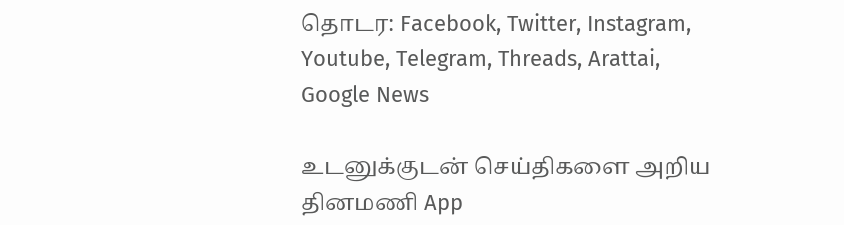தொடர: Facebook, Twitter, Instagram, Youtube, Telegram, Threads, Arattai, Google News

உடனுக்குடன் செய்திகளை அறிய தினமணி App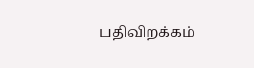பதிவிறக்கம்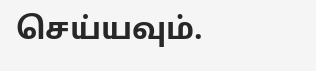செய்யவும்.